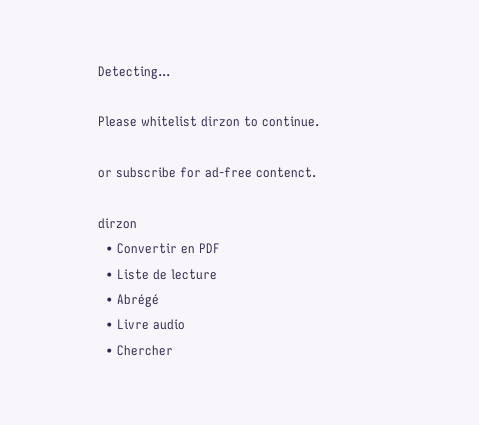Detecting...

Please whitelist dirzon to continue.

or subscribe for ad-free contenct.

dirzon
  • Convertir en PDF
  • Liste de lecture
  • Abrégé
  • Livre audio
  • Chercher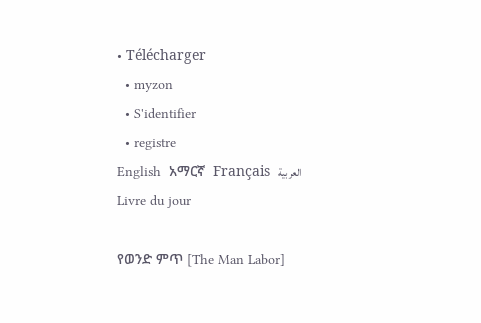• Télécharger
  • myzon
  • S'identifier
  • registre
English  አማርኛ  Français  العربية
Livre du jour

የወንድ ምጥ [The Man Labor]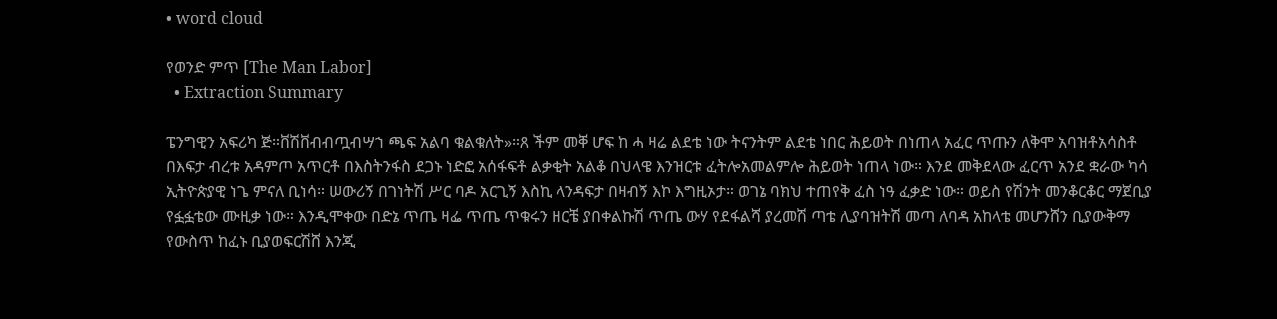• word cloud

የወንድ ምጥ [The Man Labor]
  • Extraction Summary

ፔንግዊን አፍሪካ ጅ።ቨሽቨብብጧብሣኀ ጫፍ አልባ ቁልቁለት»።ጸ ችም መቐ ሆፍ ከ ሓ ዛሬ ልደቴ ነው ትናንትም ልደቴ ነበር ሕይወት በነጠላ አፈር ጥጡን ለቅሞ አባዝቶአሳስቶ በእፍታ ብረቱ አዳምጦ አጥርቶ በእስትንፋስ ደጋኑ ነድፎ አሰፋፍቶ ልቃቂት አልቆ በህላዌ እንዝርቱ ፈትሎአመልምሎ ሕይወት ነጠላ ነው። እንደ መቅደላው ፈርጥ አንደ ቋራው ካሳ ኢትዮጵያዊ ነጌ ምናለ ቢነሳ። ሠውሪኝ በገነትሽ ሥር ባዶ አርጊኝ እስኪ ላንዳፍታ በዛብኝ እኮ እግዚኦታ። ወገኔ ባክህ ተጠየቅ ፈስ ነዓ ፈቃድ ነው። ወይስ የሽንት መንቆርቆር ማጀቢያ የፏፏቴው ሙዚቃ ነው። እንዲሞቀው በድኔ ጥጤ ዛፌ ጥጤ ጥቁሩን ዘርቼ ያበቀልኩሽ ጥጤ ውሃ የደፋልሻ ያረመሽ ጣቴ ሊያባዝትሽ መጣ ለባዳ አከላቴ መሆንሸን ቢያውቅማ የውስጥ ከፈኑ ቢያወፍርሽሸ እንጂ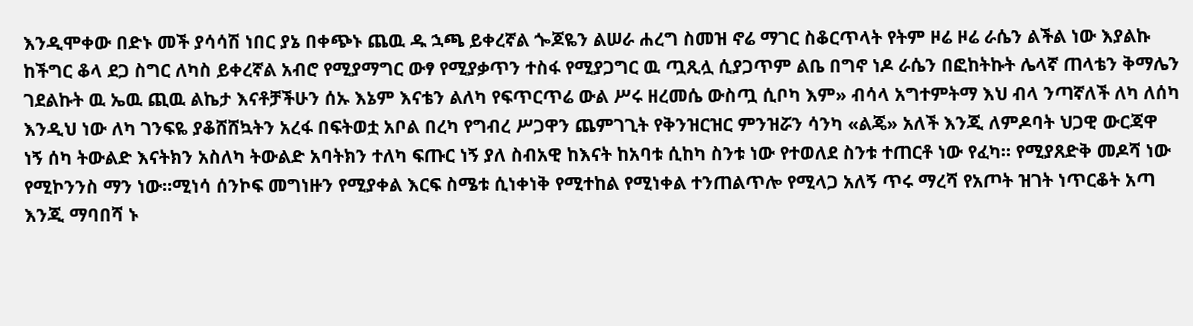እንዲሞቀው በድኑ መች ያሳሳሽ ነበር ያኔ በቀጭኑ ጨዉ ዱ ኋጫ ይቀረኛል ጐጆዬን ልሠራ ሐረግ ስመዝ ኖሬ ማገር ስቆርጥላት የትም ዞሬ ዞሬ ራሴን ልችል ነው እያልኩ ከችግር ቆላ ደጋ ስግር ለካስ ይቀረኛል አብሮ የሚያማግር ውፃ የሚያቃጥን ተስፋ የሚያጋግር ዉ ጧጺሏ ሲያጋጥም ልቤ በግኖ ነዶ ራሴን በፎከትኩት ሌላኛ ጠላቴን ቅማሌን ገደልኩት ዉ ኤዉ ጪዉ ልኬታ እናቶቻችሁን ሰኡ እኔም እናቴን ልለካ የፍጥርጥሬ ውል ሥሩ ዘረመሴ ውስጧ ሲቦካ እም» ብሳላ አግተምትማ እህ ብላ ንጣኛለች ለካ ለሰካ እንዲህ ነው ለካ ገንፍዬ ያቆሸሸኳትን አረፋ በፍትወቷ አቦል በረካ የግብረ ሥጋዋን ጨምገጊት የቅንዝርዝር ምንዝሯን ሳንካ «ልጄ» አለች እንጂ ለምዶባት ህጋዊ ውርጃዋ ነኝ ሰካ ትውልድ እናትክን አስለካ ትውልድ አባትክን ተለካ ፍጡር ነኝ ያለ ስብአዊ ከእናት ከአባቱ ሲከካ ስንቱ ነው የተወለደ ስንቱ ተጠርቶ ነው የፈካ። የሚያጸድቅ መዶሻ ነው የሚኮንንስ ማን ነው።ሚነሳ ሰንኮፍ መግነዙን የሚያቀል እርፍ ስሜቱ ሲነቀነቅ የሚተከል የሚነቀል ተንጠልጥሎ የሚላጋ አለኝ ጥሩ ማረሻ የአጦት ዝገት ነጥርቆት አጣ እንጂ ማባበሻ ኑ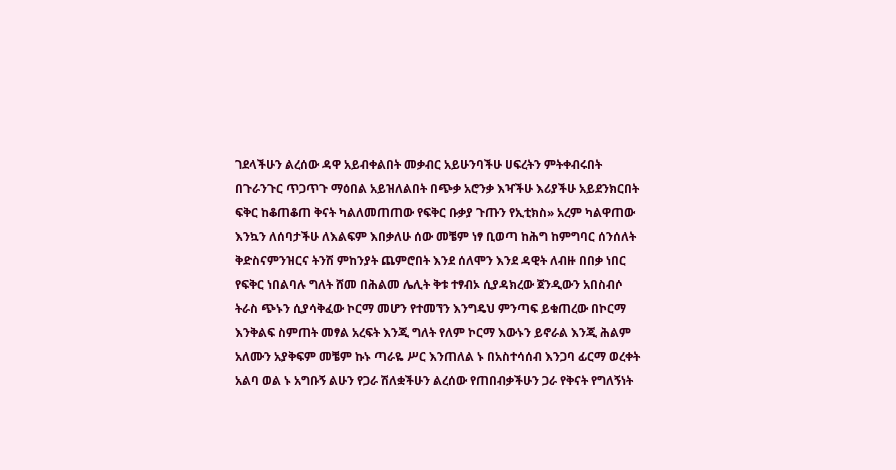ገደላችሁን ልረሰው ዳዋ አይብቀልበት መቃብር አይሁንባችሁ ሀፍረትን ምትቀብሩበት በጉራንጉር ጥጋጥጉ ማዕበል አይዝለልበት በጭቃ አሮንቃ እዣችሁ እሪያችሁ አይደንክርበት ፍቅር ከቆጠቆጠ ቅናት ካልለመጠጠው የፍቅር ቡቃያ ጉጡን የኢቲክስ» አረም ካልዋጠው እንኳን ለሰባታችሁ ለእልፍም እበቃለሁ ሰው መቼም ነፃ ቢወጣ ከሕግ ከምግባር ሰንሰለት ቅድስናምንዝርና ትንሽ ምከንያት ጨምሮበት እንደ ሰለሞን እንደ ዳዊት ለብዙ በበቃ ነበር የፍቅር ነበልባሉ ግለት ሸመ በሕልመ ሌሊት ቅቱ ተፃብኦ ሲያዳክረው ጀንዲውን አበስብሶ ትራስ ጭኑን ሲያሳቅፈው ኮርማ መሆን የተመኘን እንግዴህ ምንጣፍ ይቁጠረው በኮርማ እንቅልፍ ስምጠት መፃል አረፍት እንጂ ግለት የለም ኮርማ እውኑን ይኖራል እንጂ ሕልም አለሙን አያቅፍም መቼም ኩኑ ጣራዬ ሥር እንጠለል ኑ በአስተሳሰብ እንጋባ ፊርማ ወረቀት አልባ ወል ኑ አግቡኝ ልሁን የጋራ ሽለቋችሁን ልረሰው የጠበብቃችሁን ጋራ የቅናት የግለኝነት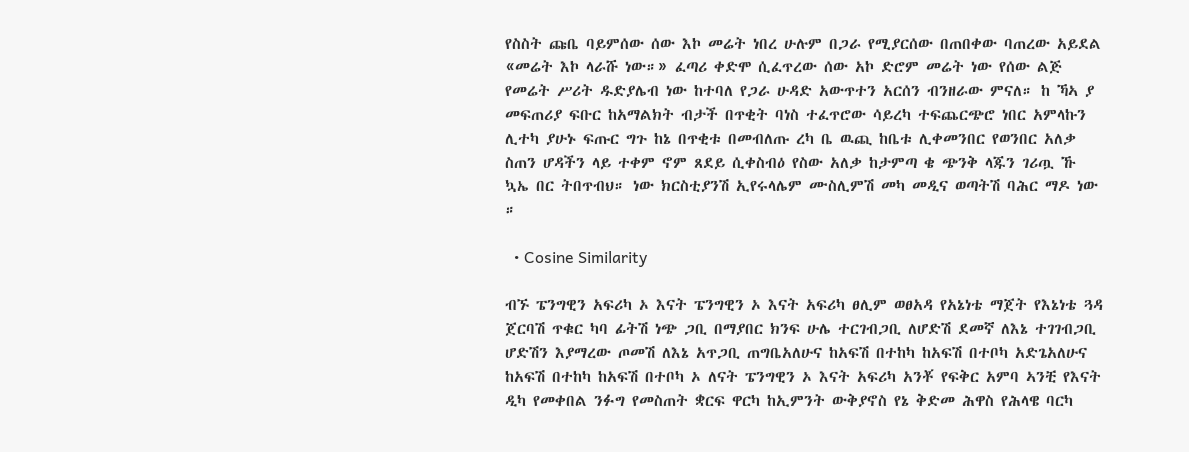የስስት ጩቤ ባይምሰው ሰው እኮ መሬት ነበረ ሁሉም በጋራ የሚያርሰው በጠበቀው ባጠረው አይደል «መሬት እኮ ላራሹ ነው።» ፈጣሪ ቀድሞ ሲፈጥረው ሰው አኮ ድሮም መሬት ነው የሰው ልጅ የመሬት ሥሪት ዱድያሌብ ነው ከተባለ የጋራ ሁዳድ አውጥተን አርሰን ብንዘራው ምናለ። ከ ኻኣ ያ መፍጠሪያ ፍቡር ከአማልክት ብታች በጥቂት ባነስ ተፈጥሮው ሳይረካ ተፍጨርጭሮ ነበር አምላኩን ሊተካ ያሁኑ ፍጡር ግጉ ከኔ በጥቂቱ በመብለጡ ረካ ቤ ዉጪ ከቤቱ ሊቀመንበር የወንበር አለቃ ስጠን ሆዳችን ላይ ተቀም ኖም ጸደይ ሲቀስብዕ የስው አለቃ ከታምጣ ቄ ጭንቅ ላጁን ገሪጧ ኹ ኳኤ በር ትበጥብህ። ነው ክርስቲያንሽ ኢየሩላሌም ሙስሊምሽ መካ መዲና ወጣትሽ ባሕር ማዶ ነው ።

  • Cosine Similarity

ብኙ ፔንግዊን አፍሪካ ኦ እናት ፔንግዊን ኦ እናት አፍሪካ ፀሊም ወፀአዳ የአኔነቴ ማጀት የእኔነቴ ጓዳ ጀርባሽ ጥቁር ካባ ፊትሽ ነጭ ጋቢ በማያበር ክንፍ ሁሌ ተርገብጋቢ ለሆድሽ ደመኛ ለእኔ ተገገብጋቢ ሆድሽን እያማረው ጦመሽ ለእኔ አጥጋቢ ጠግቤአለሁና ከአፍሽ በተከካ ከአፍሽ በተቦካ አድጌአለሁና ከአፍሽ በተከካ ከአፍሽ በተቦካ ኦ ለናት ፔንግዊን ኦ እናት አፍሪካ አንቾ የፍቅር አምባ ኣንቺ የእናት ዲካ የመቀበል ንፉግ የመስጠት ቋርፍ ዋርካ ከኢምንት ውቅያኖስ የኔ ቅድመ ሕዋስ የሕላዌ ባርካ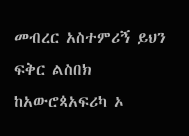መብረር አስተምሪኝ ይህን ፍቅር ልስበክ ከአውሮጳአፍሪካ ኦ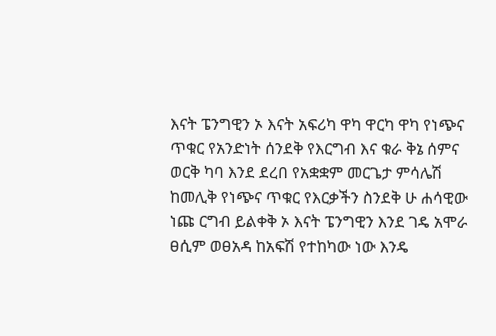እናት ፔንግዊን ኦ እናት አፍሪካ ዋካ ዋርካ ዋካ የነጭና ጥቁር የአንድነት ሰንደቅ የእርግብ እና ቁራ ቅኔ ሰምና ወርቅ ካባ እንደ ደረበ የአቋቋም መርጌታ ምሳሌሽ ከመሊቅ የነጭና ጥቁር የእርቃችን ስንደቅ ሁ ሐሳዊው ነጩ ርግብ ይልቀቅ ኦ እናት ፔንግዊን እንደ ገዴ አሞራ ፀሲም ወፀአዳ ከአፍሽ የተከካው ነው እንዴ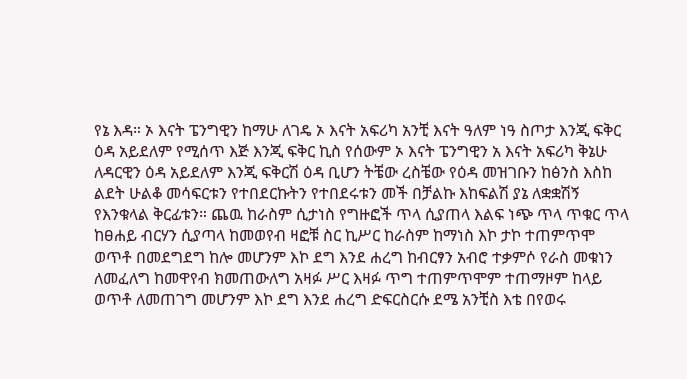የኔ እዳ። ኦ እናት ፔንግዊን ከማሁ ለገዴ ኦ እናት አፍሪካ አንቺ እናት ዓለም ነዓ ስጦታ እንጂ ፍቅር ዕዳ አይደለም የሚሰጥ እጅ እንጂ ፍቅር ኪስ የሰውም ኦ እናት ፔንግዊን አ እናት አፍሪካ ቅኔሁ ለዳርዊን ዕዳ አይደለም እንጂ ፍቅርሽ ዕዳ ቢሆን ትቼው ረስቼው የዕዳ መዝገቡን ከፅንስ እስከ ልደት ሁልቆ መሳፍርቱን የተበደርኩትን የተበደሩቱን መች በቻልኩ እከፍልሽ ያኔ ለቋቋሽኝ የእንቁላል ቅርፊቱን። ጨዉ ከራስም ሲታነስ የግዙፎች ጥላ ሲያጠላ እልፍ ነጭ ጥላ ጥቁር ጥላ ከፀሐይ ብርሃን ሲያጣላ ከመወየብ ዛፎቹ ስር ኪሥር ከራስም ከማነስ እኮ ታኮ ተጠምጥሞ ወጥቶ በመደግደግ ከሎ መሆንም እኮ ደግ እንደ ሐረግ ከብርፃን አብሮ ተቃምሶ የራስ መቁነን ለመፈለግ ከመዋየብ ክመጠውለግ አዛፉ ሥር እዛፉ ጥግ ተጠምጥሞም ተጠማዞም ከላይ ወጥቶ ለመጠገግ መሆንም እኮ ደግ እንደ ሐረግ ድፍርስርሱ ደሜ አንቺስ እቴ በየወሩ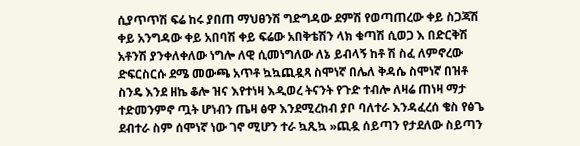ሲያጥጥሽ ፍሬ ከሩ ያበጠ ማህፀንሽ ግድግዳው ደምሽ የወጣጠረው ቀይ ስጋጃሽ ቀይ አንግዳው ቀይ አበባሽ ቀይ ፍሬው አበቅቴሽን ላክ ቁጣሽ ሲወጋ እ በድርቅሽ አቶንሽ ያንቀለቀለው ነግሎ ለዊ ሲመነግለው ለኔ ይብላኝ ከቶ ሽ ስፈ ለምኖረው ድፍርስርሱ ደሜ መውጫ አጥቶ ኳኳጪዷጻ ስሞነኛ በሌለ ቅዳሴ ስሞነኛ በዝቶ ስንዴ እንደ ዘኬ ቆሎ ዝና እየተነዛ እዲወረ ትናንት የጉድ ተብሎ ለዛሬ ጠነዛ ማታ ተድመንምኖ ጧት ሆነብን ጤዛ ፅዋ እንደሚረከብ ያቦ ባለተራ እንዳፈረሰ ቄስ የፅጌ ደብተራ ስም ሰሞነኛ ነው ገኖ ሚሆን ተራ ኳጺኳ »ጪዷ ሰይጣን የታደለው ስይጣን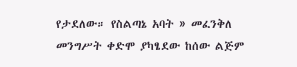የታደለው። የስልጣኔ አባት » መፈንቅለ መንግሥት ቀድሞ ያካፄደው ከሰው ልጅም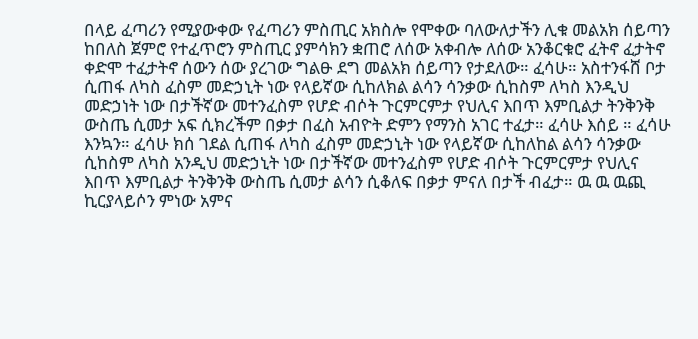በላይ ፈጣሪን የሚያውቀው የፈጣሪን ምስጢር አክስሎ የሞቀው ባለውለታችን ሊቁ መልአክ ሰይጣን ከበለስ ጀምሮ የተፈጥሮን ምስጢር ያምሳክን ቋጠሮ ለሰው አቀብሎ ለሰው አንቆርቁሮ ፈትኖ ፈታትኖ ቀድሞ ተፈታትኖ ሰውን ሰው ያረገው ግልፁ ደግ መልአክ ሰይጣን የታደለው። ፈሳሁ። አስተንፋሸ ቦታ ሲጠፋ ለካስ ፈስም መድኃኒት ነው የላይኛው ሲከለክል ልሳን ሳንቃው ሲከስም ለካስ እንዲህ መድኃነት ነው በታችኛው መተንፈስም የሆድ ብሶት ጉርምርምታ የህሊና እበጥ እምቢልታ ትንቅንቅ ውስጤ ሲመታ አፍ ሲክረችም በቃታ በፈስ አብዮት ድምን የማንስ አገር ተፈታ። ፈሳሁ እሰይ ። ፈሳሁ እንኳን። ፈሳሁ ክሰ ገደል ሲጠፋ ለካስ ፈስም መድኃኒት ነው የላይኛው ሲከለከል ልሳን ሳንቃው ሲከስም ለካስ አንዲህ መድኃኒት ነው በታችኛው መተንፈስም የሆድ ብሶት ጉርምርምታ የህሊና እበጥ እምቢልታ ትንቅንቅ ውስጤ ሲመታ ልሳን ሲቆለፍ በቃታ ምናለ በታች ብፈታ። ዉ ዉ ዉጪ ኪርያላይሶን ምነው አምና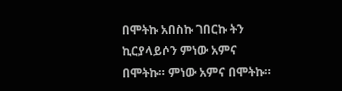በሞትኩ አበስኩ ገበርኩ ትን ኪርያላይሶን ምነው አምና በሞትኩ። ምነው አምና በሞትኩ።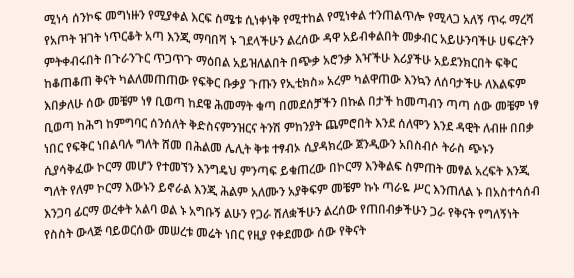ሚነሳ ሰንኮፍ መግነዙን የሚያቀል እርፍ ስሜቱ ሲነቀነቅ የሚተከል የሚነቀል ተንጠልጥሎ የሚላጋ አለኝ ጥሩ ማረሻ የአጦት ዝገት ነጥርቆት አጣ እንጂ ማባበሻ ኑ ገደላችሁን ልረሰው ዳዋ አይብቀልበት መቃብር አይሁንባችሁ ሀፍረትን ምትቀብሩበት በጉራንጉር ጥጋጥጉ ማዕበል አይዝለልበት በጭቃ አሮንቃ እዣችሁ እሪያችሁ አይደንክርበት ፍቅር ከቆጠቆጠ ቅናት ካልለመጠጠው የፍቅር ቡቃያ ጉጡን የኢቲክስ» አረም ካልዋጠው እንኳን ለሰባታችሁ ለእልፍም እበቃለሁ ሰው መቼም ነፃ ቢወጣ ከደዌ ሕመማት ቁጣ በመደሰቻችን በኩል በታች ከመጣብን ጣጣ ሰው መቼም ነፃ ቢወጣ ከሕግ ከምግባር ሰንሰለት ቅድስናምንዝርና ትንሽ ምከንያት ጨምሮበት እንደ ሰለሞን እንደ ዳዊት ለብዙ በበቃ ነበር የፍቅር ነበልባሉ ግለት ሸመ በሕልመ ሌሊት ቅቱ ተፃብኦ ሲያዳክረው ጀንዲውን አበስብሶ ትራስ ጭኑን ሲያሳቅፈው ኮርማ መሆን የተመኘን እንግዴህ ምንጣፍ ይቁጠረው በኮርማ እንቅልፍ ስምጠት መፃል አረፍት እንጂ ግለት የለም ኮርማ እውኑን ይኖራል እንጂ ሕልም አለሙን አያቅፍም መቼም ኩኑ ጣራዬ ሥር እንጠለል ኑ በአስተሳሰብ እንጋባ ፊርማ ወረቀት አልባ ወል ኑ አግቡኝ ልሁን የጋራ ሽለቋችሁን ልረሰው የጠበብቃችሁን ጋራ የቅናት የግለኝነት የስስት ውላጅ ባይወርሰው መሠረቱ መሬት ነበር የዚያ የቀደመው ሰው የቅናት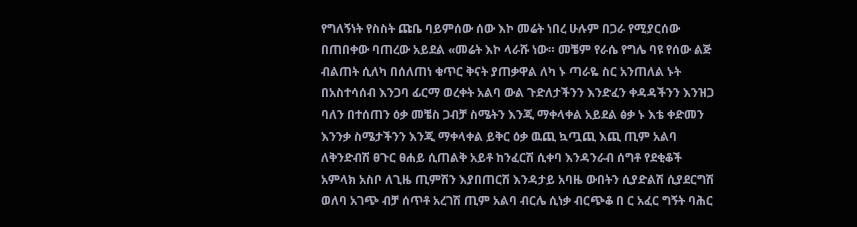የግለኝነት የስስት ጩቤ ባይምሰው ሰው እኮ መሬት ነበረ ሁሉም በጋራ የሚያርሰው በጠበቀው ባጠረው አይደል «መሬት እኮ ላራሹ ነው። መቼም የራሴ የግሌ ባዩ የሰው ልጅ ብልጠት ሲለካ በሰለጠነ ቁጥር ቅናት ያጠቃዋል ለካ ኑ ጣራዬ ስር አንጠለል ኑት በአስተሳሰብ እንጋባ ፊርማ ወረቀት አልባ ውል ጉድለታችንን እንድፈን ቀዳዳችንን እንዝጋ ባለን በተሰጠን ዕቃ መቼስ ጋብቻ ስሜትን እንጂ ማቀላቀል አይደል ፅቃ ኑ እቴ ቀድመን እንንቃ ስሜታችንን እንጂ ማቀላቀል ይቅር ዕቃ ዉጪ ኳጧጪ እጪ ጢም አልባ ለቅንድብሽ ፀጉር ፀሐይ ሲጠልቅ አይቶ ከንፈርሽ ሲቀባ እንዳንራብ ሰግቶ የደቂቆች አምላክ አስቦ ለጊዜ ጢምሽን እያበጠርሽ እንዳታይ አባዜ ውበትን ሲያድልሽ ሲያደርግሽ ወለባ አገጭ ብቻ ሰጥቶ አረገሽ ጢም አልባ ብርሌ ሲነቃ ብርጭቆ በ ር አፈር ግኝት ባሕር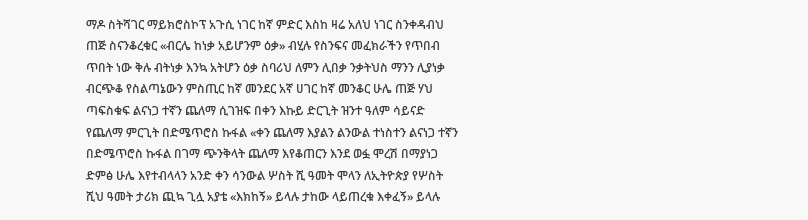ማዶ ስትሻገር ማይክሮስኮፕ አጉሲ ነገር ከኛ ምድር እስከ ዛሬ አለህ ነገር ስንቀዳብህ ጠጅ ስናንቆረቁር «ብርሌ ከነቃ አይሆንም ዕቃ» ብሂሉ የስንፍና መፈክራችን የጥበብ ጥበት ነው ቅሉ ብትነቃ እንኳ አትሆን ዕቃ ስባሪህ ለምን ሊበቃ ንቃትህስ ማንን ሊያነቃ ብርጭቆ የስልጣኔውን ምስጢር ከኛ መንደር አኛ ሀገር ከኛ መንቆር ሁሌ ጠጅ ሃህ ጣፍስቁፍ ልናነጋ ተኛን ጨለማ ሲገዝፍ በቀን እኩይ ድርጊት ዝንተ ዓለም ሳይናድ የጨለማ ምርጊት በድሜጥሮስ ኩፋል «ቀን ጨለማ እያልን ልንውል ተነስተን ልናነጋ ተኛን በድሜጥሮስ ኩፋል በገማ ጭንቅላት ጨለማ እየቆጠርን እንደ ወፏ ሞረሽ በማያነጋ ድምፅ ሁሌ እየተብላላን አንድ ቀን ሳንውል ሦስት ሺ ዓመት ሞላን ለኢትዮጵያ የሦስት ሺህ ዓመት ታሪክ ጪኳ ጊሏ አያቴ «እክከኝ» ይላሉ ታከው ላይጠረቁ እቀፈኝ» ይላሉ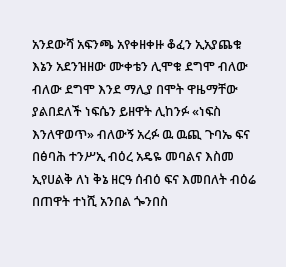አንደውሻ አፍንጫ አየቀዘቀዙ ቆፈን ኢአያጨቁ እኔን አደንዝዘው ሙቀቴን ሊሞቁ ደግሞ ብለው ብለው ደግሞ እንደ ማሊያ በሞት ዋዜማቸው ያልበደለች ነፍሴን ይዘዋት ሊከንፉ «ነፍስ እንለዋወጥ» ብለውኝ አረፉ ዉ ዉጪ ጉባኤ ፍና በፅባሕ ተንሥኢ ብዕረ አዴዬ መባልና እስመ ኢየሀልቅ ለነ ቅኔ ዘርዓ ሰብዕ ፍና እመበለት ብዕሬ በጠዋት ተነሺ አንበል ጐንበስ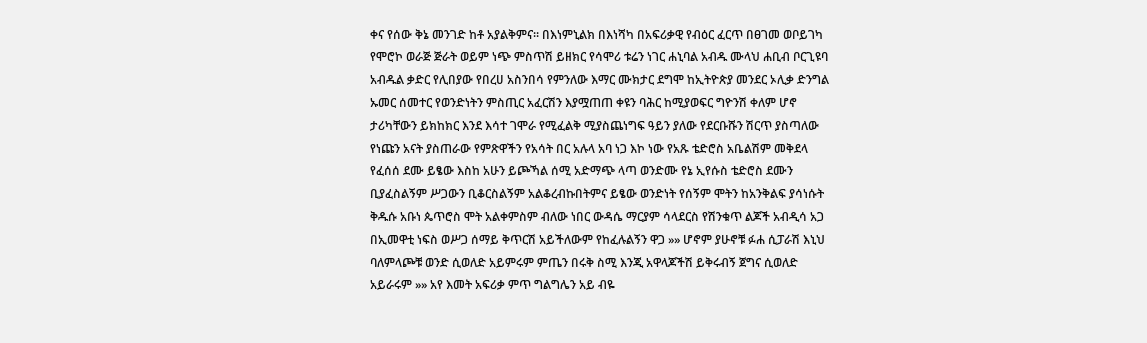ቀና የሰው ቅኔ መንገድ ከቶ አያልቅምና። በእነምኒልክ በእነሻካ በአፍሪቃዊ የብዕር ፈርጥ በፀገመ ወቦይገካ የሞሮኮ ወራጅ ጅራት ወይም ነጭ ምስጥሽ ይዘክር የሳሞሪ ቱሬን ነገር ሐኒባል አብዱ ሙላህ ሐቢብ ቦርጊዩባ አብዱል ቃድር የሊበያው የበረሀ አስንበሳ የምንለው እማር ሙክታር ደግሞ ከኢትዮጵያ መንደር ኦሊቃ ድንግል ኡመር ሰመተር የወንድነትን ምስጢር አፈርሽን እያሟጠጠ ቀዩን ባሕር ከሚያወፍር ግዮንሽ ቀለም ሆኖ ታሪካቸውን ይክከክር እንደ እሳተ ገሞራ የሚፈልቅ ሚያስጨነግፍ ዓይን ያለው የደርቡሹን ሽርጥ ያስጣለው የነጩን አናት ያስጠራው የምጽዋችን የአሳት በር አሉላ አባ ነጋ እኮ ነው የአጹ ቴድሮስ አቤልሽም መቅደላ የፈሰሰ ደሙ ይፄው እስከ አሁን ይጮኻል ሰሚ አድማጭ ላጣ ወንድሙ የኔ ኢየሱስ ቴድሮስ ደሙን ቢያፈስልኝም ሥጋውን ቢቆርስልኝም አልቆረብኩበትምና ይፄው ወንድነት የሰኝም ሞትን ከአንቅልፍ ያሳነሱት ቅዱሱ አቡነ ጴጥሮስ ሞት አልቀምስም ብለው ነበር ውዳሴ ማርያም ሳላደርስ የሽንቁጥ ልጆች አብዲሳ አጋ በኢመዋቲ ነፍስ ወሥጋ ሰማይ ቅጥርሽ አይችለውም የከፈሉልኝን ዋጋ »» ሆኖም ያሁኖቹ ፉሐ ሲፓራሽ እኒህ ባለምላጮቹ ወንድ ሲወለድ አይምሩም ምጤን በሩቅ ስሚ እንጂ አዋላጆችሽ ይቅሩብኝ ጀግና ሲወለድ አይራሩም »» አየ እመት አፍሪቃ ምጥ ግልግሌን አይ ብዬ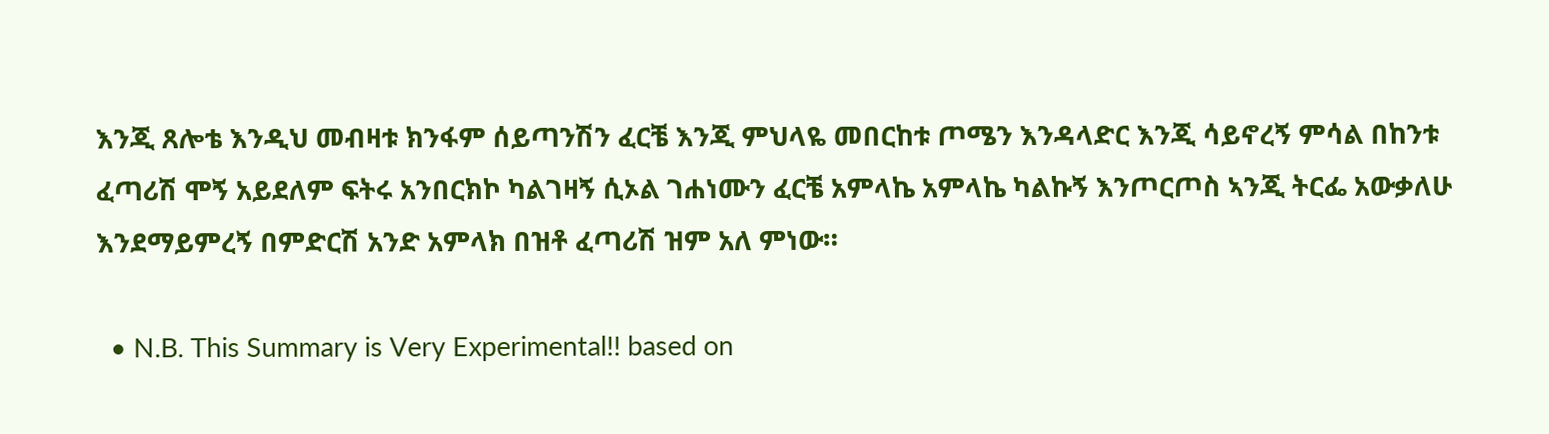እንጂ ጸሎቴ እንዲህ መብዛቱ ክንፋም ሰይጣንሽን ፈርቼ እንጂ ምህላዬ መበርከቱ ጦሜን እንዳላድር እንጂ ሳይኖረኝ ምሳል በከንቱ ፈጣሪሽ ሞኝ አይደለም ፍትሩ አንበርክኮ ካልገዛኝ ሲኦል ገሐነሙን ፈርቼ አምላኬ አምላኬ ካልኩኝ እንጦርጦስ ኣንጂ ትርፌ አውቃለሁ እንደማይምረኝ በምድርሽ አንድ አምላክ በዝቶ ፈጣሪሽ ዝም አለ ምነው።

  • N.B. This Summary is Very Experimental!! based on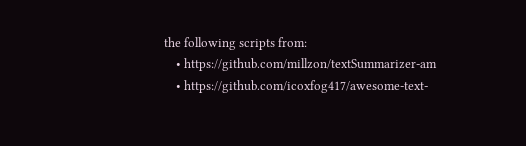the following scripts from:
    • https://github.com/millzon/textSummarizer-am
    • https://github.com/icoxfog417/awesome-text-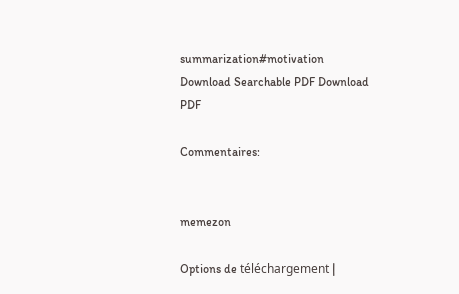summarization#motivation
Download Searchable PDF Download PDF

Commentaires:


memezon

Options de téléchargement |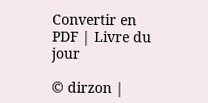Convertir en PDF | Livre du jour

© dirzon |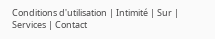Conditions d'utilisation | Intimité | Sur | Services | Contact